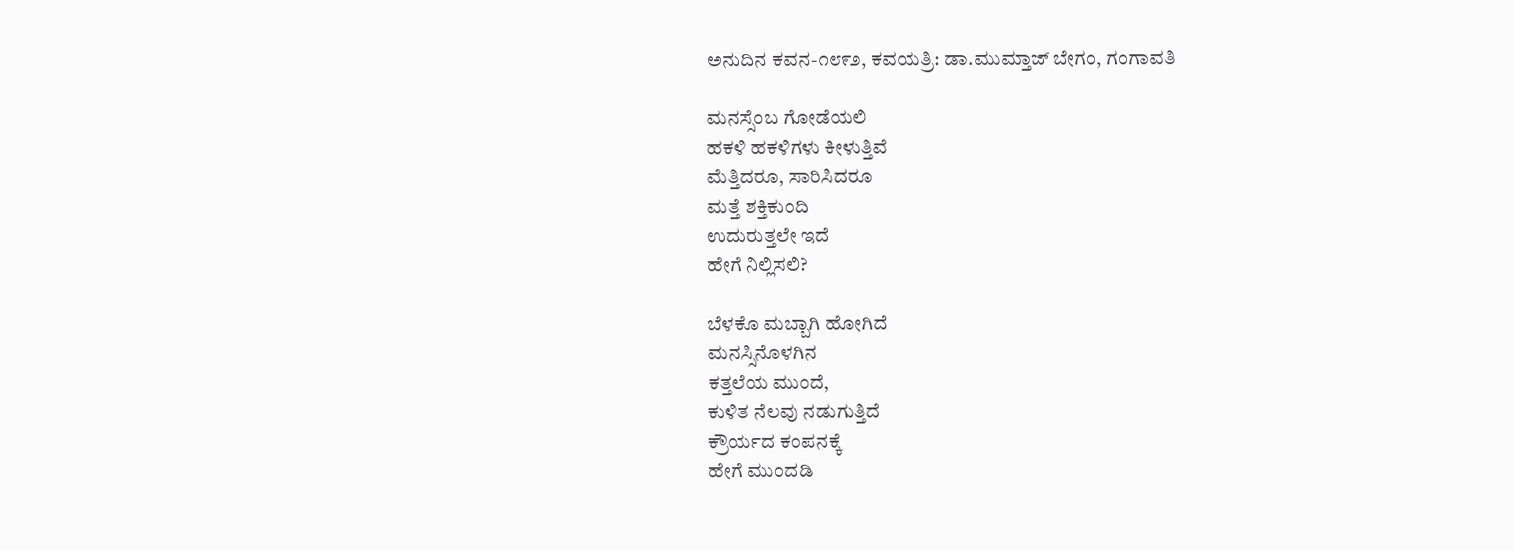ಅನುದಿನ ಕವನ-೧೮೯೨, ಕವಯತ್ರಿ: ಡಾ.ಮುಮ್ತಾಜ್ ಬೇಗಂ, ಗಂಗಾವತಿ

ಮನಸ್ಸೆಂಬ ಗೋಡೆಯಲಿ
ಹಕಳಿ ಹಕಳಿಗಳು ಕೀಳುತ್ತಿವೆ
ಮೆತ್ತಿದರೂ, ಸಾರಿಸಿದರೂ
ಮತ್ತೆ ಶಕ್ತಿಕುಂದಿ
ಉದುರುತ್ತಲೇ ಇದೆ
ಹೇಗೆ ನಿಲ್ಲಿಸಲಿ?

ಬೆಳಕೊ ಮಬ್ಬಾಗಿ ಹೋಗಿದೆ
ಮನಸ್ಸಿನೊಳಗಿನ
ಕತ್ತಲೆಯ ಮುಂದೆ,
ಕುಳಿತ ನೆಲವು ನಡುಗುತ್ತಿದೆ
ಕ್ರೌರ್ಯದ ಕಂಪನಕ್ಕೆ
ಹೇಗೆ ಮುಂದಡಿ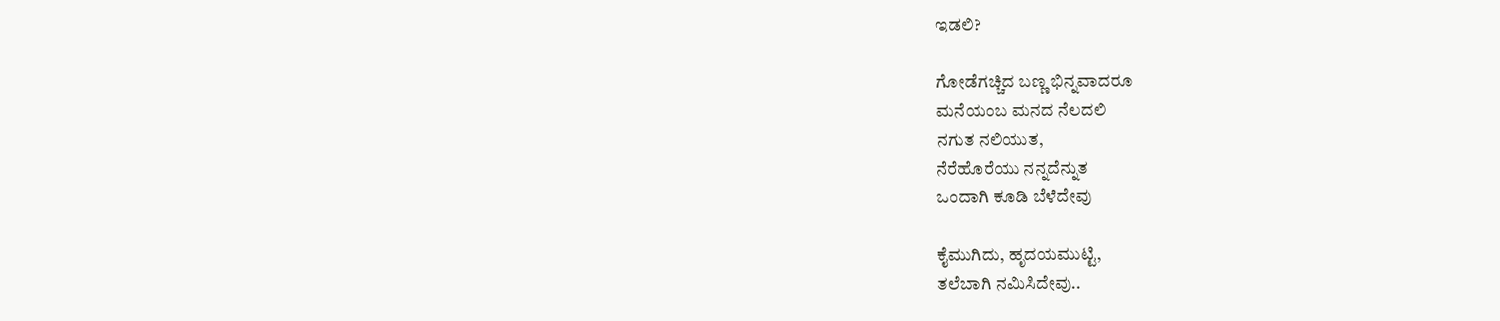ಇಡಲಿ?

ಗೋಡೆಗಚ್ಚಿದ ಬಣ್ಣ ಭಿನ್ನವಾದರೂ
ಮನೆಯಂಬ ಮನದ ನೆಲದಲಿ
ನಗುತ ನಲಿಯುತ,
ನೆರೆಹೊರೆಯು ನನ್ನದೆನ್ನುತ
ಒಂದಾಗಿ ಕೂಡಿ ಬೆಳೆದೇವು

ಕೈಮುಗಿದು, ಹೃದಯಮುಟ್ಟಿ,
ತಲೆಬಾಗಿ ನಮಿಸಿದೇವು..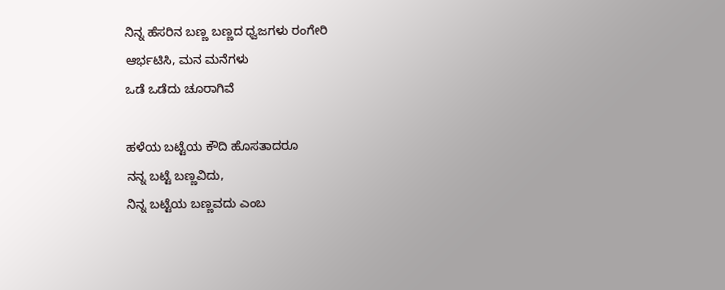ನಿನ್ನ ಹೆಸರಿನ ಬಣ್ಣ ಬಣ್ಣದ ಧ್ವಜಗಳು ರಂಗೇರಿ
ಆರ್ಭಟಿಸಿ, ಮನ ಮನೆಗಳು
ಒಡೆ ಒಡೆದು ಚೂರಾಗಿವೆ

ಹಳೆಯ ಬಟ್ಟೆಯ ಕೌದಿ ಹೊಸತಾದರೂ
ನನ್ನ ಬಟ್ಟೆ ಬಣ್ಣವಿದು,
ನಿನ್ನ ಬಟ್ಟೆಯ ಬಣ್ಣವದು ಎಂಬ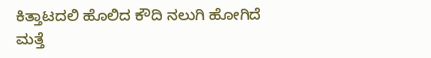ಕಿತ್ತಾಟದಲಿ ಹೊಲಿದ ಕೌದಿ ನಲುಗಿ ಹೋಗಿದೆ
ಮತ್ತೆ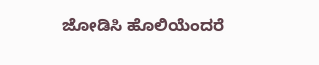ಜೋಡಿಸಿ ಹೊಲಿಯೆಂದರೆ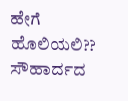ಹೇಗೆ ಹೊಲಿಯಲಿ??
ಸೌಹಾರ್ದದ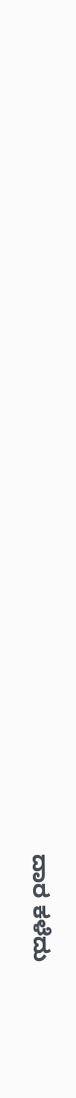ದಾರ ಕಳೆದು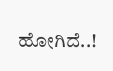ಹೋಗಿದೆ..!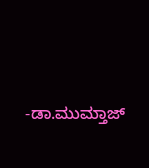-ಡಾ.ಮುಮ್ತಾಜ್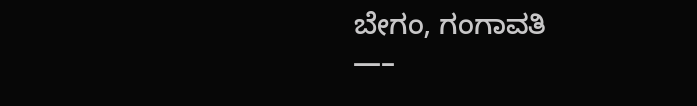ಬೇಗಂ, ಗಂಗಾವತಿ
—–